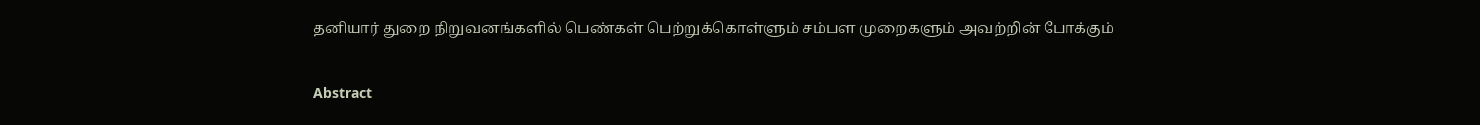தனியார் துறை நிறுவனங்களில் பெண்கள் பெற்றுக்கொள்ளும் சம்பள முறைகளும் அவற்றின் போக்கும்

Abstract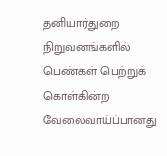தனியார்துறை நிறுவனங்களில் பெண்கள் பெற்றுக் கொள்கின்ற வேலைவாய்ப்பானது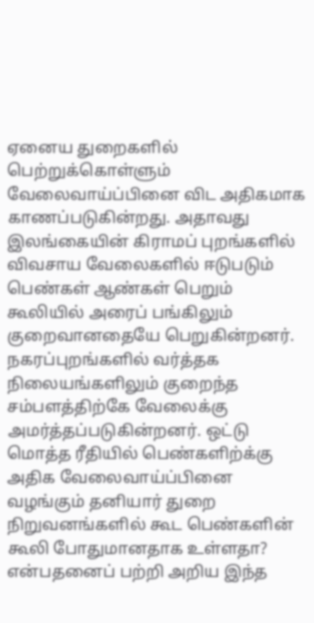ஏனைய துறைகளில் பெற்றுக்கொள்ளும் வேலைவாய்ப்பினை விட அதிகமாக காணப்படுகின்றது. அதாவது இலங்கையின் கிராமப் புறங்களில் விவசாய வேலைகளில் ஈடுபடும் பெண்கள் ஆண்கள் பெறும் கூலியில் அரைப் பங்கிலும் குறைவானதையே பெறுகின்றனர். நகரப்புறங்களில் வர்த்தக நிலையங்களிலும் குறைந்த சம்பளத்திற்கே வேலைக்கு அமர்த்தப்படுகின்றனர். ஒட்டு மொத்த ரீதியில் பெண்களிற்க்கு அதிக வேலைவாய்ப்பினை வழங்கும் தனியார் துறை நிறுவனங்களில் கூட பெண்களின் கூலி போதுமானதாக உள்ளதா? என்பதனைப் பற்றி அறிய இந்த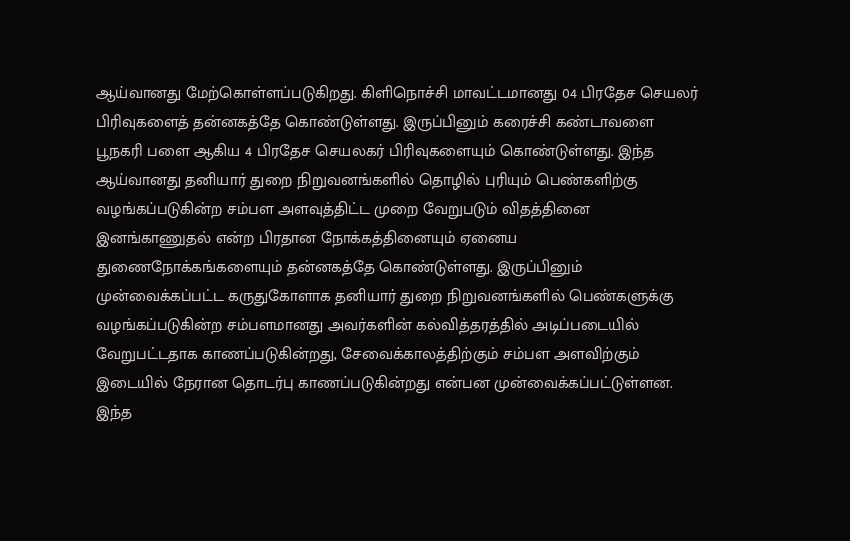ஆய்வானது மேற்கொள்ளப்படுகிறது. கிளிநொச்சி மாவட்டமானது 04 பிரதேச செயலர் பிரிவுகளைத் தன்னகத்தே கொண்டுள்ளது. இருப்பினும் கரைச்சி கண்டாவளை பூநகரி பளை ஆகிய 4 பிரதேச செயலகர் பிரிவுகளையும் கொண்டுள்ளது. இந்த ஆய்வானது தனியார் துறை நிறுவனங்களில் தொழில் புரியும் பெண்களிற்கு வழங்கப்படுகின்ற சம்பள அளவுத்திட்ட முறை வேறுபடும் விதத்தினை இனங்காணுதல் என்ற பிரதான நோக்கத்தினையும் ஏனைய துணைநோக்கங்களையும் தன்னகத்தே கொண்டுள்ளது. இருப்பினும் முன்வைக்கப்பட்ட கருதுகோளாக தனியார் துறை நிறுவனங்களில் பெண்களுக்கு வழங்கப்படுகின்ற சம்பளமானது அவர்களின் கல்வித்தரத்தில் அடிப்படையில் வேறுபட்டதாக காணப்படுகின்றது, சேவைக்காலத்திற்கும் சம்பள அளவிற்கும் இடையில் நேரான தொடர்பு காணப்படுகின்றது என்பன முன்வைக்கப்பட்டுள்ளன. இந்த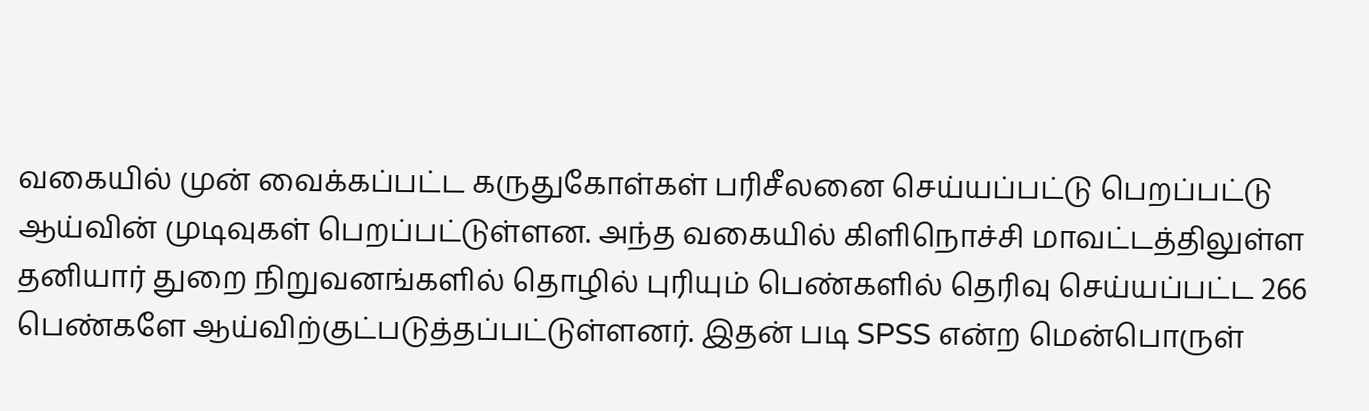வகையில் முன் வைக்கப்பட்ட கருதுகோள்கள் பரிசீலனை செய்யப்பட்டு பெறப்பட்டு ஆய்வின் முடிவுகள் பெறப்பட்டுள்ளன. அந்த வகையில் கிளிநொச்சி மாவட்டத்திலுள்ள தனியார் துறை நிறுவனங்களில் தொழில் புரியும் பெண்களில் தெரிவு செய்யப்பட்ட 266 பெண்களே ஆய்விற்குட்படுத்தப்பட்டுள்ளனர். இதன் படி SPSS என்ற மென்பொருள்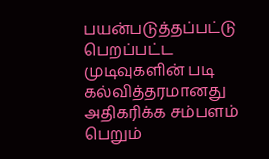பயன்படுத்தப்பட்டு பெறப்பட்ட முடிவுகளின் படி கல்வித்தரமானது அதிகரிக்க சம்பளம் பெறும்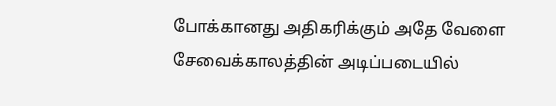போக்கானது அதிகரிக்கும் அதே வேளை சேவைக்காலத்தின் அடிப்படையில்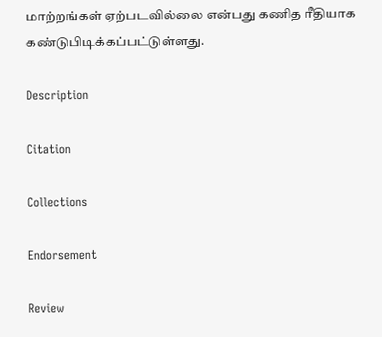மாற்றங்கள் ஏற்படவில்லை என்பது கணித ரீதியாக கண்டுபிடிக்கப்பட்டுள்ளது.

Description

Citation

Collections

Endorsement

Review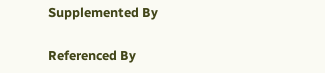Supplemented By

Referenced By